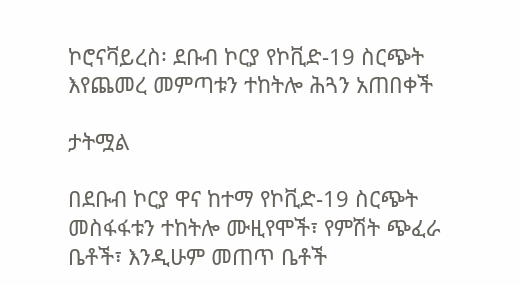ኮሮናቫይረስ፡ ደቡብ ኮርያ የኮቪድ-19 ስርጭት እየጨመረ መምጣቱን ተከትሎ ሕጓን አጠበቀች

ታትሟል

በደቡብ ኮርያ ዋና ከተማ የኮቪድ-19 ስርጭት መስፋፋቱን ተከትሎ ሙዚየሞች፣ የምሽት ጭፈራ ቤቶች፣ እንዲሁም መጠጥ ቤቶች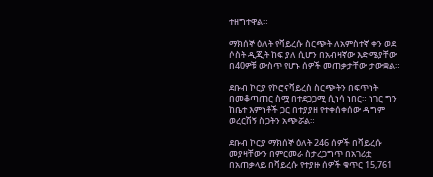ተዘግተዋል።

ማክሰኞ ዕለት የቫይረሱ ስርጭት ለአምስተኛ ቀን ወደ ሶስት ዲጂት ከፍ ያለ ሲሆን በአብዛኛው እድሜያቸው በ40ዎቹ ውስጥ የሆኑ ሰዎች መጠቃታቸው ታውቋል።

ደቡብ ኮርያ የኮሮናቫይረስ ስርጭትን በፍጥነት በመቆጣጠር ስሟ በተደጋጋሚ ሲነሳ ነበር። ነገር ግን ከቤተ እምነቶች ጋር በተያያዘ የተቀሰቀሰው ዳግም ወረርሽኝ ስጋትን አጭሯል።

ደቡብ ኮርያ ማክሰኞ ዕለት 246 ሰዎች በቫይረሱ መያዛቸውን በምርመራ ስታረጋግጥ በአገሪቷ በአጠቃላይ በቫይረሱ የተያዙ ሰዎች ቁጥር 15,761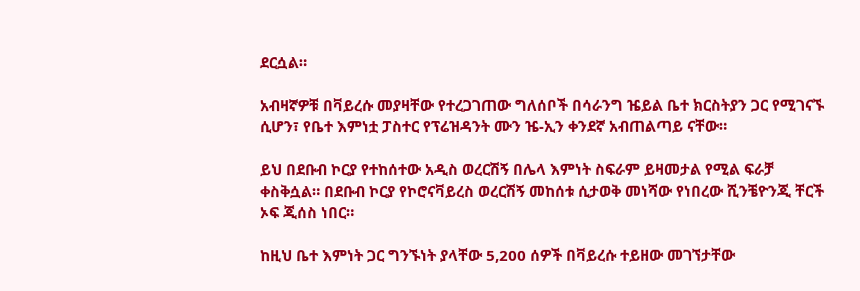ደርሷል።

አብዛኛዎቹ በቫይረሱ መያዛቸው የተረጋገጠው ግለሰቦች በሳራንግ ዤይል ቤተ ክርስትያን ጋር የሚገናኙ ሲሆን፣ የቤተ እምነቷ ፓስተር የፕሬዝዳንት ሙን ዤ-ኢን ቀንደኛ አብጠልጣይ ናቸው።

ይህ በደቡብ ኮርያ የተከሰተው አዲስ ወረርሽኝ በሌላ እምነት ስፍራም ይዛመታል የሚል ፍራቻ ቀስቅሷል። በደቡብ ኮርያ የኮሮናቫይረስ ወረርሽኝ መከሰቱ ሲታወቅ መነሻው የነበረው ሺንቼዮንጂ ቸርች ኦፍ ጂሰስ ነበር።

ከዚህ ቤተ እምነት ጋር ግንኙነት ያላቸው 5,200 ሰዎች በቫይረሱ ተይዘው መገኘታቸው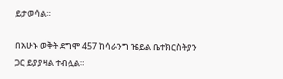ይታወሳል።

በአሁኑ ወቅት ደግሞ 457 ከሳራንግ ዤይል ቤተክርስትያን ጋር ይያያዛል ተብሏል።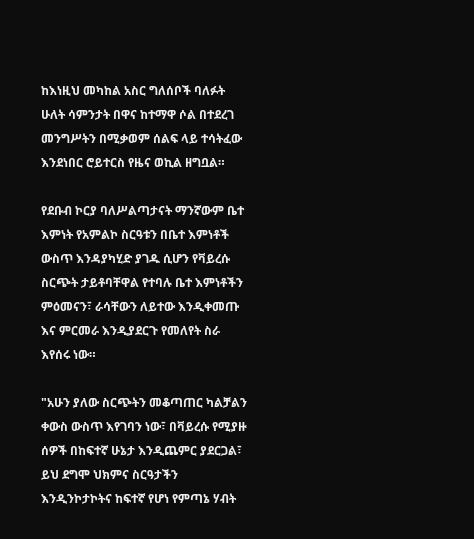ከእነዚህ መካከል አስር ግለሰቦች ባለፉት ሁለት ሳምንታት በዋና ከተማዋ ሶል በተደረገ መንግሥትን በሚቃወም ሰልፍ ላይ ተሳትፈው እንደነበር ሮይተርስ የዜና ወኪል ዘግቧል።

የደቡብ ኮርያ ባለሥልጣታናት ማንኛውም ቤተ እምነት የአምልኮ ስርዓቱን በቤተ እምነቶች ውስጥ እንዳያካሂድ ያገዱ ሲሆን የቫይረሱ ስርጭት ታይቶባቸዋል የተባሉ ቤተ እምነቶችን ምዕመናን፣ ራሳቸውን ለይተው እንዲቀመጡ እና ምርመራ እንዲያደርጉ የመለየት ስራ እየሰሩ ነው።

"አሁን ያለው ስርጭትን መቆጣጠር ካልቻልን ቀውስ ውስጥ እየገባን ነው፣ በቫይረሱ የሚያዙ ሰዎች በከፍተኛ ሁኔታ እንዲጨምር ያደርጋል፣ ይህ ደግሞ ህክምና ስርዓታችን እንዲንኮታኮትና ከፍተኛ የሆነ የምጣኔ ሃብት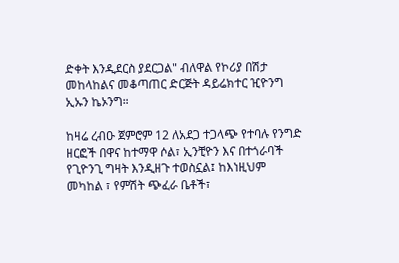ድቀት እንዲደርስ ያደርጋል" ብለዋል የኮሪያ በሽታ መከላከልና መቆጣጠር ድርጅት ዳይሬክተር ዢዮንግ ኢኡን ኬኦንግ።

ከዛሬ ረብዑ ጀምሮም 12 ለአደጋ ተጋላጭ የተባሉ የንግድ ዘርፎች በዋና ከተማዋ ሶል፣ ኢንቺዮን እና በተጎራባች የጊዮንጊ ግዛት እንዲዘጉ ተወስኗል፤ ከእነዚህም መካከል ፣ የምሽት ጭፈራ ቤቶች፣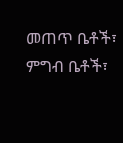መጠጥ ቤቶች፣ ምግብ ቤቶች፣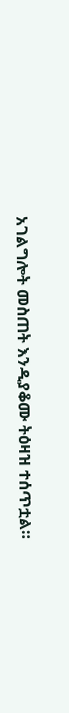አገልግሎት መስጠት እንዲያቆሙ ትዕዛዝ ተሰጥቷል።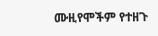ሙዚየሞችም የተዘጉ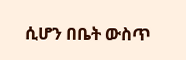ሲሆን በቤት ውስጥ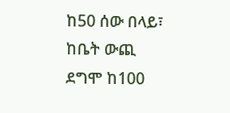ከ50 ሰው በላይ፣ ከቤት ውጪ ደግሞ ከ100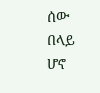ሰው በላይ ሆኖ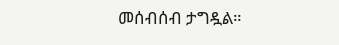መሰብሰብ ታግዷል።